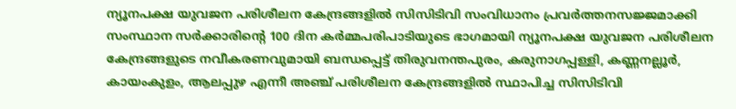ന്യൂനപക്ഷ യുവജന പരിശീലന കേന്ദ്രങ്ങളിൽ സിസിടിവി സംവിധാനം പ്രവർത്തനസജ്ജമാക്കി
സംസ്ഥാന സർക്കാരിന്റെ 100 ദിന കർമ്മപരിപാടിയുടെ ഭാഗമായി ന്യൂനപക്ഷ യുവജന പരിശീലന കേന്ദ്രങ്ങളുടെ നവീകരണവുമായി ബന്ധപ്പെട്ട് തിരുവനന്തപുരം, കരുനാഗപ്പള്ളി, കണ്ണനല്ലൂർ, കായംകുളം, ആലപ്പുഴ എന്നീ അഞ്ച് പരിശീലന കേന്ദ്രങ്ങളിൽ സ്ഥാപിച്ച സിസിടിവി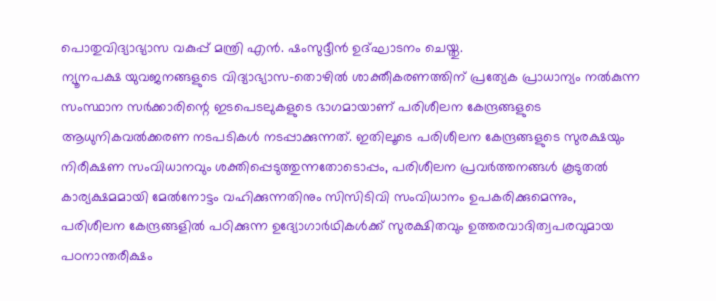പൊതുവിദ്യാഭ്യാസ വകുപ്പ് മന്ത്രി എൻ. ഷംസുദ്ദീൻ ഉദ്ഘാടനം ചെയ്തു.
ന്യൂനപക്ഷ യുവജനങ്ങളുടെ വിദ്യാഭ്യാസ-തൊഴിൽ ശാക്തീകരണത്തിന് പ്രത്യേക പ്രാധാന്യം നൽകുന്ന സംസ്ഥാന സർക്കാരിന്റെ ഇടപെടലുകളുടെ ഭാഗമായാണ് പരിശീലന കേന്ദ്രങ്ങളുടെ ആധുനികവൽക്കരണ നടപടികൾ നടപ്പാക്കുന്നത്. ഇതിലൂടെ പരിശീലന കേന്ദ്രങ്ങളുടെ സുരക്ഷയും നിരീക്ഷണ സംവിധാനവും ശക്തിപ്പെടുത്തുന്നതോടൊപ്പം, പരിശീലന പ്രവർത്തനങ്ങൾ കൂടുതൽ കാര്യക്ഷമമായി മേൽനോട്ടം വഹിക്കുന്നതിനും സിസിടിവി സംവിധാനം ഉപകരിക്കുമെന്നും, പരിശീലന കേന്ദ്രങ്ങളിൽ പഠിക്കുന്ന ഉദ്യോഗാർഥികൾക്ക് സുരക്ഷിതവും ഉത്തരവാദിത്വപരവുമായ പഠനാന്തരീക്ഷം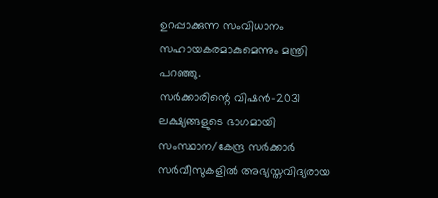ഉറപ്പാക്കുന്ന സംവിധാനം സഹായകരമാകുമെന്നും മന്ത്രി പറഞ്ഞു.
സർക്കാരിന്റെ വിഷൻ-2031 ലക്ഷ്യങ്ങളുടെ ഭാഗമായി സംസ്ഥാന/കേന്ദ്ര സർക്കാർ സർവീസുകളിൽ അഭ്യസ്തവിദ്യരായ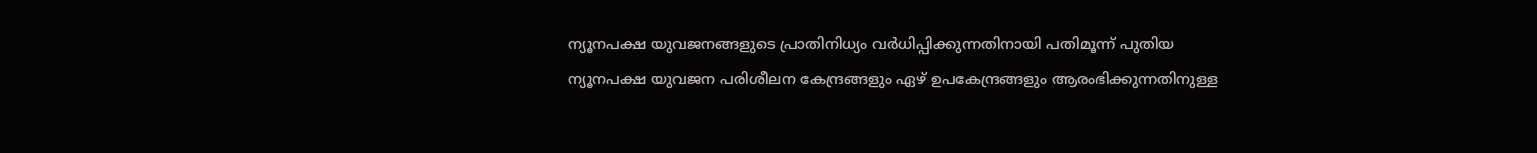ന്യൂനപക്ഷ യുവജനങ്ങളുടെ പ്രാതിനിധ്യം വർധിപ്പിക്കുന്നതിനായി പതിമൂന്ന് പുതിയ ന്യൂനപക്ഷ യുവജന പരിശീലന കേന്ദ്രങ്ങളും ഏഴ് ഉപകേന്ദ്രങ്ങളും ആരംഭിക്കുന്നതിനുള്ള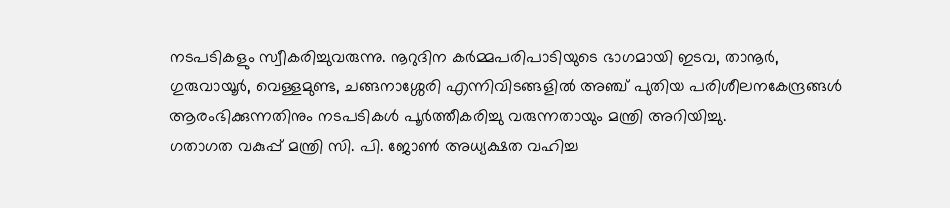നടപടികളും സ്വീകരിച്ചുവരുന്നു. നൂറുദിന കർമ്മപരിപാടിയുടെ ഭാഗമായി ഇടവ, താനൂർ, ഗുരുവായൂർ, വെള്ളമുണ്ട, ചങ്ങനാശ്ശേരി എന്നിവിടങ്ങളിൽ അഞ്ച് പുതിയ പരിശീലനകേന്ദ്രങ്ങൾ ആരംഭിക്കുന്നതിനും നടപടികൾ പൂർത്തീകരിച്ചു വരുന്നതായും മന്ത്രി അറിയിച്ചു.
ഗതാഗത വകുപ്പ് മന്ത്രി സി. പി. ജോൺ അധ്യക്ഷത വഹിച്ച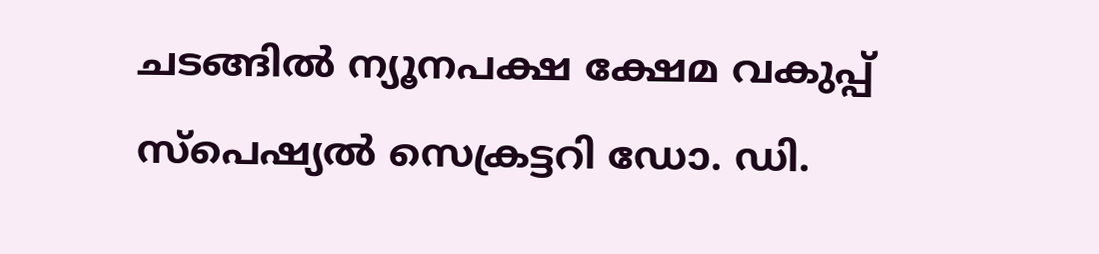ചടങ്ങിൽ ന്യൂനപക്ഷ ക്ഷേമ വകുപ്പ് സ്പെഷ്യൽ സെക്രട്ടറി ഡോ. ഡി.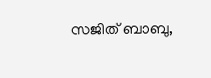സജിത് ബാബു,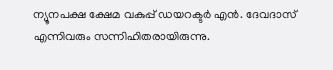ന്യൂനപക്ഷ ക്ഷേമ വകുപ്പ് ഡയറക്ടർ എൻ. ദേവദാസ് എന്നിവരും സന്നിഹിതരായിരുന്നു.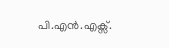പി.എൻ.എക്സ്.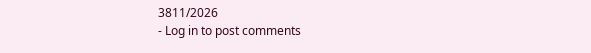3811/2026
- Log in to post comments